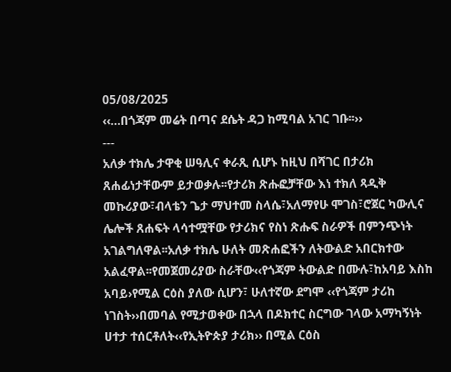05/08/2025
‹‹…በጎጃም መሬት በጣና ደሴት ዳጋ ከሚባል አገር ገቡ፡፡››
---
አለቃ ተክሌ ታዋቂ ሠዓሊና ቀራጺ ሲሆኑ ከዚህ በሻገር በታሪክ ጸሐፊነታቸውም ይታወቃሉ፡፡የታሪክ ጽሑፎቻቸው እነ ተክለ ጻዲቅ መኩሪያው፣ብላቴን ጌታ ማህተመ ስላሴ፣አለማየሁ ሞገስ፣ሮጀር ካውሊና ሌሎች ጸሐፍት ላሳተሟቸው የታሪክና የስነ ጽሑፍ ስራዎች በምንጭነት አገልግለዋል፡፡አለቃ ተክሌ ሁለት መጽሐፎችን ለትውልድ አበርክተው አልፈዋል፡፡የመጀመሪያው ስራቸው‹‹የጎጃም ትውልድ በሙሉ፣ከአባይ እስከ አባይ›የሚል ርዕስ ያለው ሲሆን፣ ሁለተኛው ደግሞ ‹‹የጎጃም ታሪከ ነገስት››በመባል የሚታወቀው በኋላ በዶክተር ስርግው ገላው አማካኝነት ሀተታ ተሰርቶለት‹‹የኢትዮጵያ ታሪክ›› በሚል ርዕስ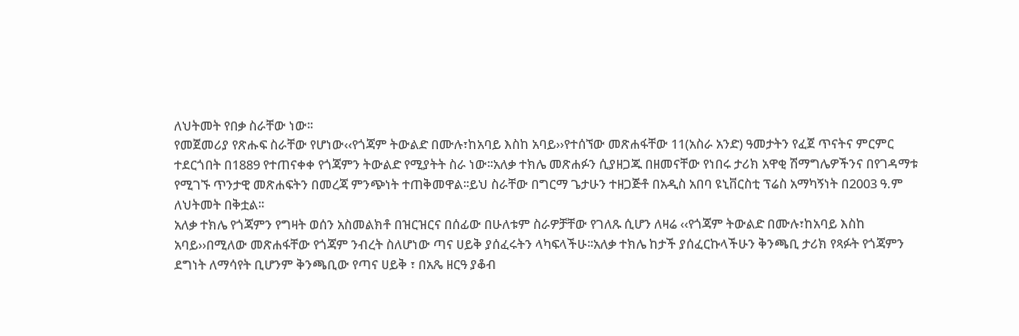ለህትመት የበቃ ስራቸው ነው፡፡
የመጀመሪያ የጽሑፍ ስራቸው የሆነው‹‹የጎጃም ትውልድ በሙሉ፣ከአባይ እስከ አባይ››የተሰኘው መጽሐፋቸው 11(አስራ አንድ) ዓመታትን የፈጀ ጥናትና ምርምር ተደርጎበት በ1889 የተጠናቀቀ የጎጃምን ትውልድ የሚያትት ስራ ነው፡፡አለቃ ተክሌ መጽሐፉን ሲያዘጋጁ በዘመናቸው የነበሩ ታሪክ አዋቂ ሽማግሌዎችንና በየገዳማቱ የሚገኙ ጥንታዊ መጽሐፍትን በመረጃ ምንጭነት ተጠቅመዋል፡፡ይህ ስራቸው በግርማ ጌታሁን ተዘጋጅቶ በአዲስ አበባ ዩኒቨርስቲ ፕሬስ አማካኝነት በ2003 ዓ.ም ለህትመት በቅቷል፡፡
አለቃ ተክሌ የጎጃምን የግዛት ወሰን አስመልክቶ በዝርዝርና በሰፊው በሁለቱም ስራዎቻቸው የገለጹ ሲሆን ለዛሬ ‹‹የጎጃም ትውልድ በሙሉ፣ከአባይ እስከ አባይ››በሚለው መጽሐፋቸው የጎጃም ንብረት ስለሆነው ጣና ሀይቅ ያሰፈሩትን ላካፍላችሁ፡፡አለቃ ተክሌ ከታች ያሰፈርኩላችሁን ቅንጫቢ ታሪክ የጻፉት የጎጃምን ደግነት ለማሳየት ቢሆንም ቅንጫቢው የጣና ሀይቅ ፣ በአጼ ዘርዓ ያቆብ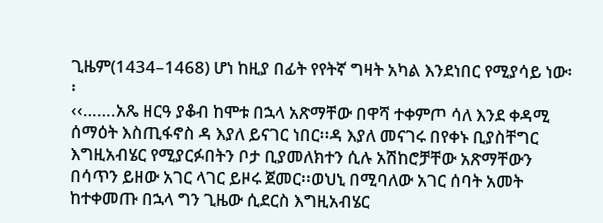ጊዜም(1434–1468) ሆነ ከዚያ በፊት የየትኛ ግዛት አካል እንደነበር የሚያሳይ ነው፡፡
‹‹…….አጼ ዘርዓ ያቆብ ከሞቱ በኋላ አጽማቸው በዋሻ ተቀምጦ ሳለ እንደ ቀዳሚ ሰማዕት እስጢፋኖስ ዳ እያለ ይናገር ነበር፡፡ዳ እያለ መናገሩ በየቀኑ ቢያስቸግር እግዚአብሄር የሚያርፉበትን ቦታ ቢያመለክተን ሲሉ አሽከሮቻቸው አጽማቸውን በሳጥን ይዘው አገር ላገር ይዞሩ ጀመር፡፡ወህኒ በሚባለው አገር ሰባት አመት ከተቀመጡ በኋላ ግን ጊዜው ሲደርስ እግዚአብሄር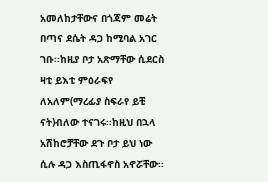አመለከታቸውና በጎጃም መሬት በጣና ደሴት ዳጋ ከሚባል አገር ገቡ፡፡ከዚያ ቦታ አጽማቸው ሲደርስ ዛቲ ይእቲ ምዕራፍየ ለአለም(ማረፊያ ስፍራየ ይቺ ናት)ብለው ተናገሩ፡፡ከዚህ በኋላ አሽከሮቻቸው ደጉ ቦታ ይህ ነው ሲሉ ዳጋ እስጢፋኖስ አኖሯቸው፡፡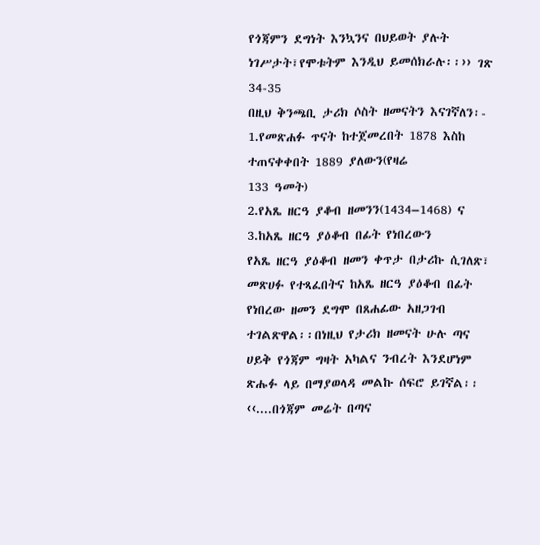የጎጃምን ደግነት እንኳንና በህይወት ያሉት ነገሥታት፣የሞቱትም እንዲህ ይመሰክራሉ፡፡›› ገጽ 34-35
በዚህ ቅንጫቢ ታሪክ ሶስት ዘመናትን እናገኛለን፡-
1.የመጽሐፉ ጥናት ከተጀመረበት 1878 እስከ ተጠናቀቀበት 1889 ያለውን(የዛሬ
133 ዓመት)
2.የአጼ ዘርዓ ያቆብ ዘመንን(1434–1468) ና
3.ከአጼ ዘርዓ ያዕቆብ በፊት የነበረውን
የአጼ ዘርዓ ያዕቆብ ዘመን ቀጥታ በታሪኩ ሲገለጽ፣ መጽሀፉ የተጻፈበትና ከአጼ ዘርዓ ያዕቆብ በፊት የነበረው ዘመን ደግሞ በጸሐፊው አዘጋገብ ተገልጽዋል፡፡በነዚህ የታሪክ ዘመናት ሁሉ ጣና ሀይቅ የጎጃም ግዛት አካልና ንብረት እንደሆነም ጽሑፉ ላይ በማያወላዳ መልኩ ሰፍሮ ይገኛል፡፡‹‹....በጎጃም መሬት በጣና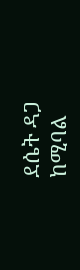ደሴት ዳጋ ከሚባል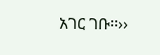አገር ገቡ፡፡››